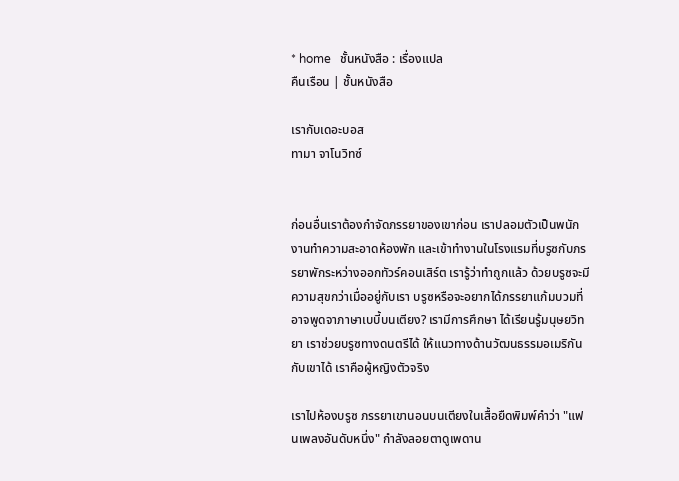* home   ชั้นหนังสือ : เรื่องแปล
คืนเรือน | ชั้นหนังสือ

เรากับเดอะบอส
ทามา จาโนวิทซ์


ก่อนอื่นเราต้องกำจัดภรรยาของเขาก่อน เราปลอมตัวเป็นพนักงานทำความสะอาดห้องพัก และเข้าทำงานในโรงแรมที่บรูซกับภรรยาพักระหว่างออกทัวร์คอนเสิร์ต เรารู้ว่าทำถูกแล้ว ด้วยบรูซจะมีความสุขกว่าเมื่ออยู่กับเรา บรูซหรือจะอยากได้ภรรยาแก้มบวมที่อาจพูดจาภาษาเบบี้บนเตียง? เรามีการศึกษา ได้เรียนรู้มนุษยวิทยา เราช่วยบรูซทางดนตรีได้ ให้แนวทางด้านวัฒนธรรมอเมริกันกับเขาได้ เราคือผู้หญิงตัวจริง

เราไปห้องบรูซ ภรรยาเขานอนบนเตียงในเสื้อยืดพิมพ์คำว่า "แฟนเพลงอันดับหนึ่ง" กำลังลอยตาดูเพดาน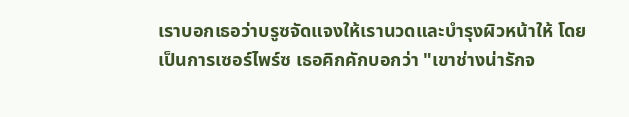เราบอกเธอว่าบรูซจัดแจงให้เรานวดและบำรุงผิวหน้าให้ โดยเป็นการเซอร์ไพร์ซ เธอคิกคักบอกว่า "เขาช่างน่ารักจ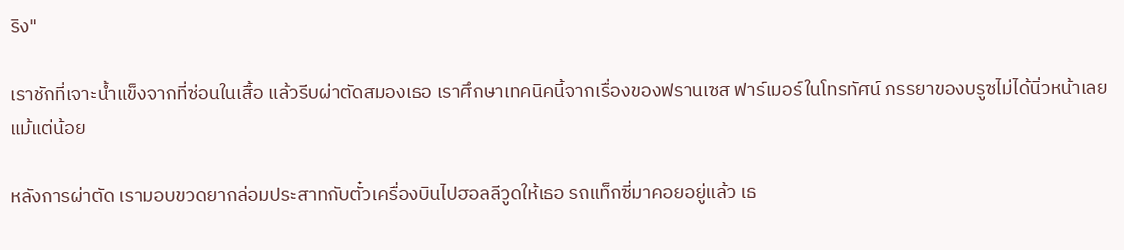ริง"

เราชักที่เจาะน้ำแข็งจากที่ซ่อนในเสื้อ แล้วรีบผ่าตัดสมองเธอ เราศึกษาเทคนิคนี้จากเรื่องของฟรานเซส ฟาร์เมอร์ในโทรทัศน์ ภรรยาของบรูซไม่ได้นิ่วหน้าเลยแม้แต่น้อย

หลังการผ่าตัด เรามอบขวดยากล่อมประสาทกับตั๋วเครื่องบินไปฮอลลีวูดให้เธอ รถแท็กซี่มาคอยอยู่แล้ว เธ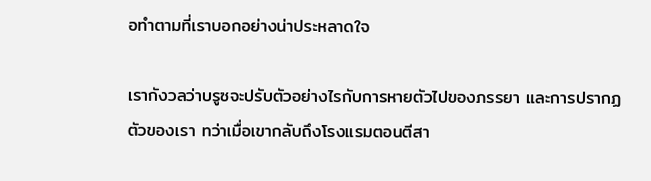อทำตามที่เราบอกอย่างน่าประหลาดใจ

เรากังวลว่าบรูซจะปรับตัวอย่างไรกับการหายตัวไปของภรรยา และการปรากฏตัวของเรา ทว่าเมื่อเขากลับถึงโรงแรมตอนตีสา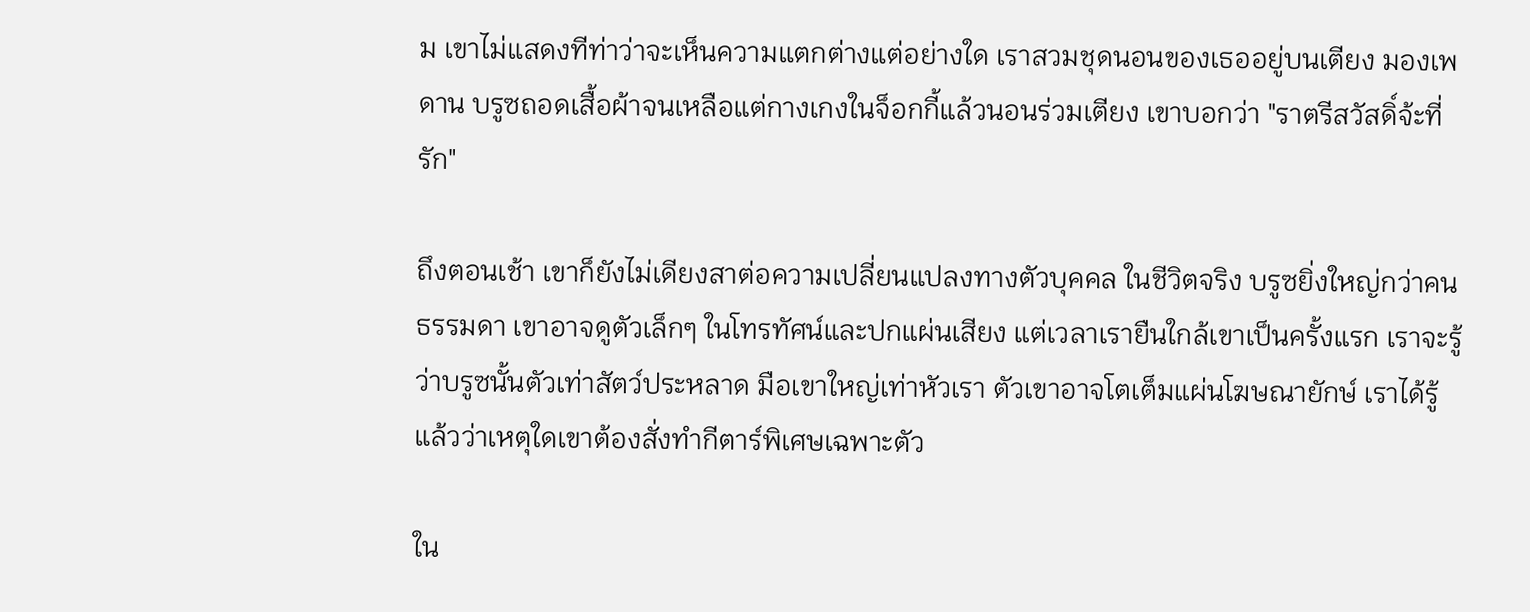ม เขาไม่แสดงทีท่าว่าจะเห็นความแตกต่างแต่อย่างใด เราสวมชุดนอนของเธออยู่บนเตียง มองเพดาน บรูซถอดเสื้อผ้าจนเหลือแต่กางเกงในจ็อกกี้แล้วนอนร่วมเตียง เขาบอกว่า "ราตรีสวัสดิ์จ้ะที่รัก"

ถึงตอนเช้า เขาก็ยังไม่เดียงสาต่อความเปลี่ยนแปลงทางตัวบุคคล ในชีวิตจริง บรูซยิ่งใหญ่กว่าคนธรรมดา เขาอาจดูตัวเล็กๆ ในโทรทัศน์และปกแผ่นเสียง แต่เวลาเรายืนใกล้เขาเป็นครั้งแรก เราจะรู้ว่าบรูซนั้นตัวเท่าสัตว์ประหลาด มือเขาใหญ่เท่าหัวเรา ตัวเขาอาจโตเต็มแผ่นโฆษณายักษ์ เราได้รู้แล้วว่าเหตุใดเขาต้องสั่งทำกีตาร์พิเศษเฉพาะตัว

ใน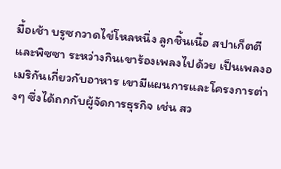มื้อเช้า บรูซกวาดไข่โหลหนึ่ง ลูกชิ้นเนื้อ สปาเก็ตตี และพิซซา ระหว่างกินเขาร้องเพลงไปด้วย เป็นเพลงอเมริกันเกี่ยวกับอาหาร เขามีแผนการและโครงการต่างๆ ซึ่งได้ถกกับผู้จัดการธุรกิจ เช่น สว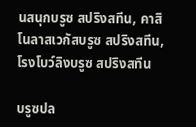นสนุกบรูซ สปริงสทีน, คาสิโนลาสเวกัสบรูซ สปริงสทีน, โรงโบว์ลิงบรูซ สปริงสทีน

บรูซปล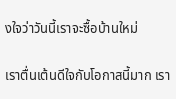งใจว่าวันนี้เราจะซื้อบ้านใหม่

เราตื่นเต้นดีใจกับโอกาสนี้มาก เรา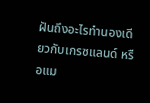ฝันถึงอะไรทำนองเดียวกับเกรซแลนด์ หรือแม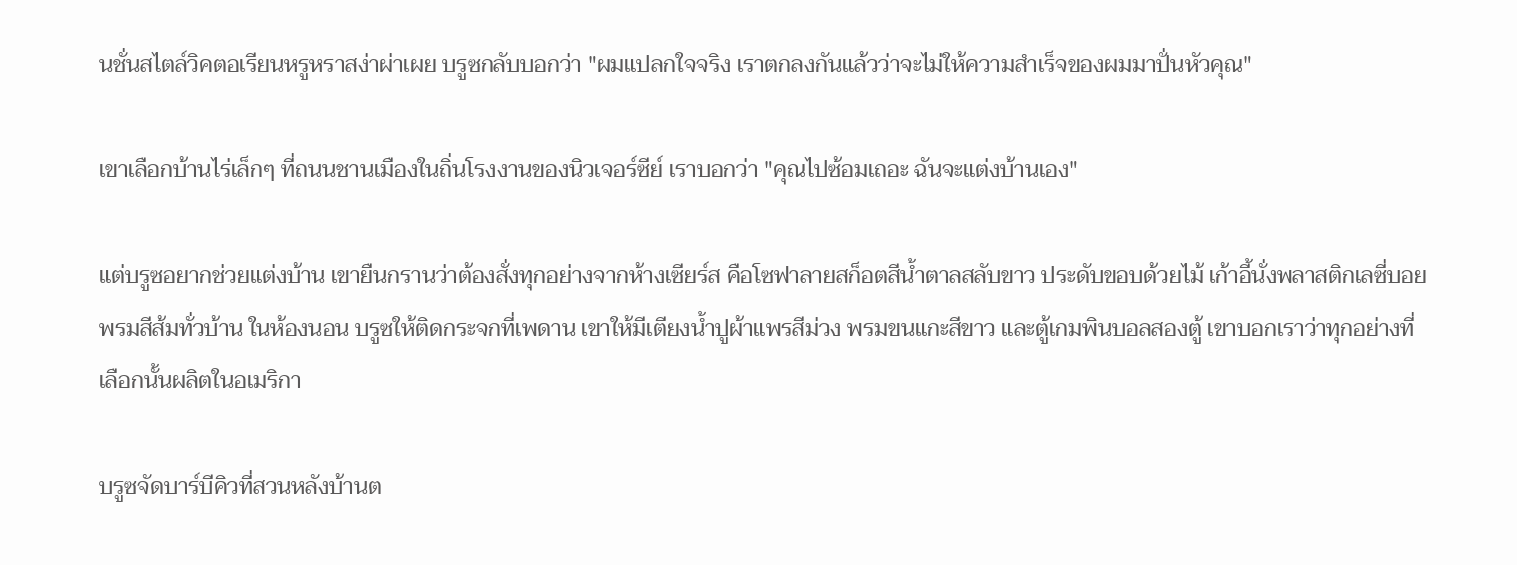นชั่นสไตล์วิคตอเรียนหรูหราสง่าผ่าเผย บรูซกลับบอกว่า "ผมแปลกใจจริง เราตกลงกันแล้วว่าจะไม่ให้ความสำเร็จของผมมาปั่นหัวคุณ"

เขาเลือกบ้านไร่เล็กๆ ที่ถนนชานเมืองในถิ่นโรงงานของนิวเจอร์ซีย์ เราบอกว่า "คุณไปซ้อมเถอะ ฉันจะแต่งบ้านเอง"

แต่บรูซอยากช่วยแต่งบ้าน เขายืนกรานว่าต้องสั่งทุกอย่างจากห้างเซียร์ส คือโซฟาลายสก็อตสีน้ำตาลสลับขาว ประดับขอบด้วยไม้ เก้าอี้นั่งพลาสติกเลซี่บอย พรมสีส้มทั่วบ้าน ในห้องนอน บรูซให้ติดกระจกที่เพดาน เขาให้มีเตียงน้ำปูผ้าแพรสีม่วง พรมขนแกะสีขาว และตู้เกมพินบอลสองตู้ เขาบอกเราว่าทุกอย่างที่เลือกนั้นผลิตในอเมริกา

บรูซจัดบาร์บีคิวที่สวนหลังบ้านต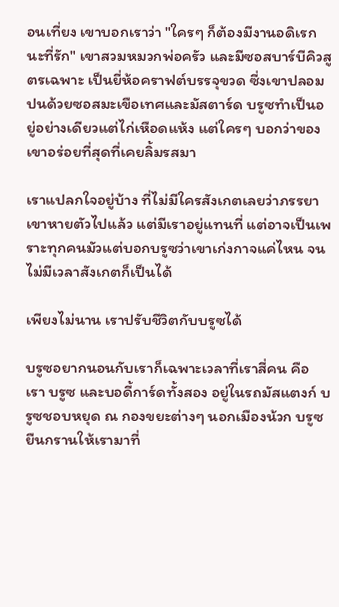อนเที่ยง เขาบอกเราว่า "ใครๆ ก็ต้องมีงานอดิเรกนะที่รัก" เขาสวมหมวกพ่อครัว และมีซอสบาร์บีคิวสูตรเฉพาะ เป็นยี่ห้อคราฟต์บรรจุขวด ซี่งเขาปลอมปนด้วยซอสมะเขือเทศและมัสตาร์ด บรูซทำเป็นอยู่อย่างเดียวแต่ไก่เหือดแห้ง แต่ใครๆ บอกว่าของเขาอร่อยที่สุดที่เคยลิ้มรสมา

เราแปลกใจอยู่บ้าง ที่ไม่มีใครสังเกตเลยว่าภรรยาเขาหายตัวไปแล้ว แต่มีเราอยู่แทนที่ แต่อาจเป็นเพราะทุกคนมัวแต่บอกบรูซว่าเขาเก่งกาจแค่ไหน จนไม่มีเวลาสังเกตก็เป็นได้

เพียงไม่นาน เราปรับชีวิตกับบรูซได้

บรูซอยากนอนกับเราก็เฉพาะเวลาที่เราสี่คน คือ เรา บรูซ และบอดี้การ์ดทั้งสอง อยู่ในรถมัสแตงก์ บรูซชอบหยุด ณ กองขยะต่างๆ นอกเมืองน้วก บรูซยืนกรานให้เรามาที่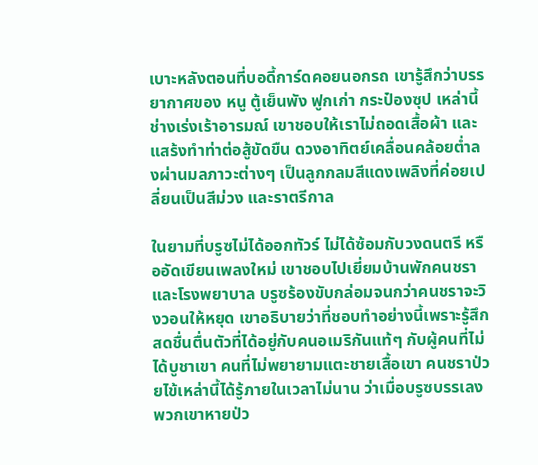เบาะหลังตอนที่บอดี้การ์ดคอยนอกรถ เขารู้สึกว่าบรรยากาศของ หนู ตู้เย็นพัง ฟูกเก่า กระป๋องซุป เหล่านี้ช่างเร่งเร้าอารมณ์ เขาชอบให้เราไม่ถอดเสื้อผ้า และแสร้งทำท่าต่อสู้ขัดขืน ดวงอาทิตย์เคลื่อนคล้อยต่ำลงผ่านมลภาวะต่างๆ เป็นลูกกลมสีแดงเพลิงที่ค่อยเปลี่ยนเป็นสีม่วง และราตรีกาล

ในยามที่บรูซไม่ได้ออกทัวร์ ไม่ได้ซ้อมกับวงดนตรี หรืออัดเขียนเพลงใหม่ เขาชอบไปเยี่ยมบ้านพักคนชราและโรงพยาบาล บรูซร้องขับกล่อมจนกว่าคนชราจะวิงวอนให้หยุด เขาอธิบายว่าที่ชอบทำอย่างนี้เพราะรู้สึกสดชื่นตื่นตัวที่ได้อยู่กับคนอเมริกันแท้ๆ กับผู้คนที่ไม่ได้บูชาเขา คนที่ไม่พยายามแตะชายเสื้อเขา คนชราป่วยไข้เหล่านี้ได้รู้ภายในเวลาไม่นาน ว่าเมื่อบรูซบรรเลง พวกเขาหายป่ว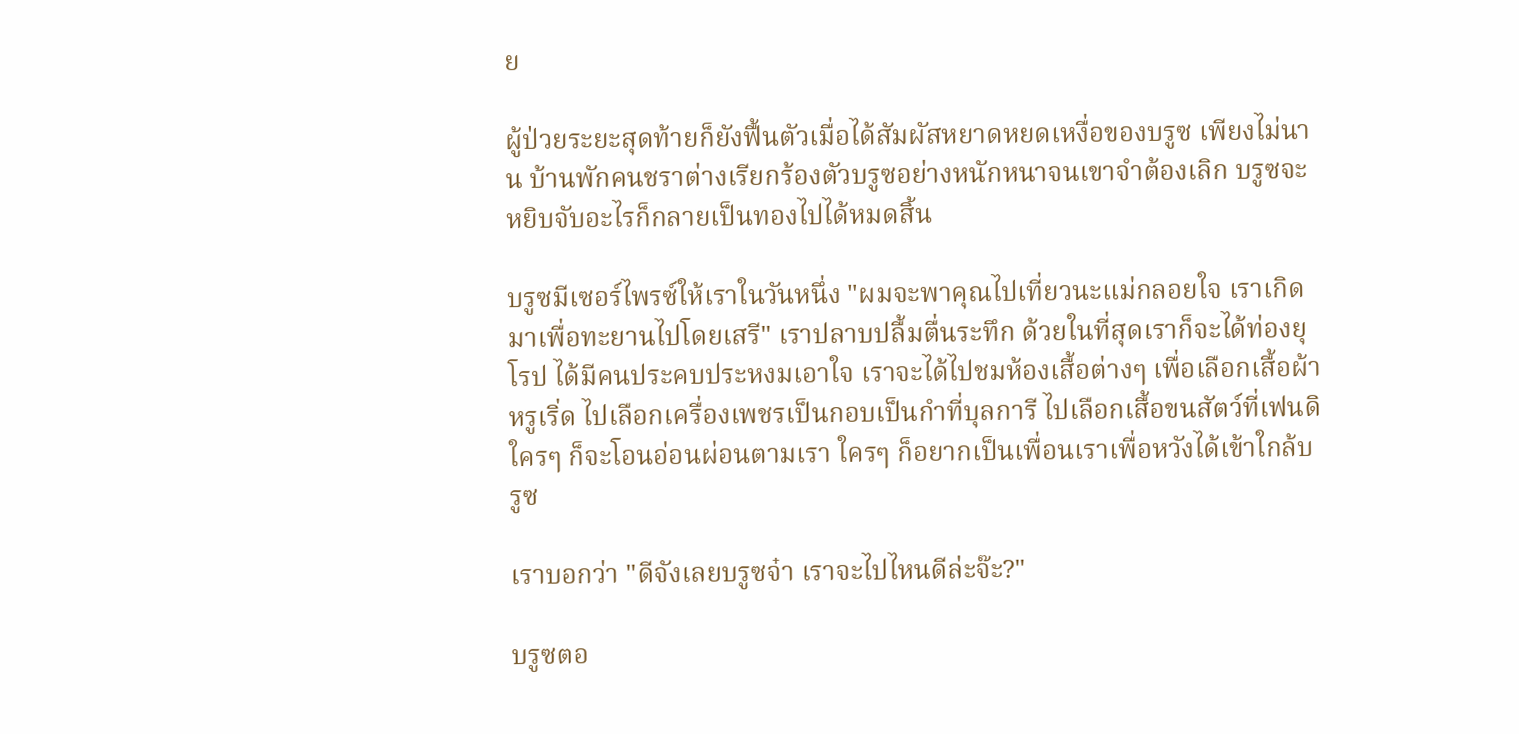ย

ผู้ป่วยระยะสุดท้ายก็ยังฟื้นตัวเมื่อได้สัมผัสหยาดหยดเหงื่อของบรูซ เพียงไม่นาน บ้านพักคนชราต่างเรียกร้องตัวบรูซอย่างหนักหนาจนเขาจำต้องเลิก บรูซจะหยิบจับอะไรก็กลายเป็นทองไปได้หมดสิ้น

บรูซมีเซอร์ไพรซ์ให้เราในวันหนึ่ง "ผมจะพาคุณไปเที่ยวนะแม่กลอยใจ เราเกิดมาเพื่อทะยานไปโดยเสรี" เราปลาบปลื้มตื่นระทึก ด้วยในที่สุดเราก็จะได้ท่องยุโรป ได้มีคนประคบประหงมเอาใจ เราจะได้ไปชมห้องเสื้อต่างๆ เพื่อเลือกเสื้อผ้าหรูเริ่ด ไปเลือกเครื่องเพชรเป็นกอบเป็นกำที่บุลการี ไปเลือกเสื้อขนสัตว์ที่เฟนดิ ใครๆ ก็จะโอนอ่อนผ่อนตามเรา ใครๆ ก็อยากเป็นเพื่อนเราเพื่อหวังได้เข้าใกล้บรูซ

เราบอกว่า "ดีจังเลยบรูซจ๋า เราจะไปไหนดีล่ะจ๊ะ?"

บรูซตอ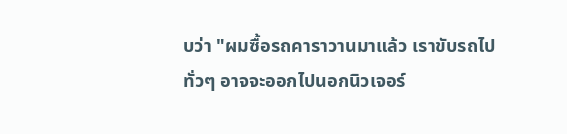บว่า "ผมซื้อรถคาราวานมาแล้ว เราขับรถไปทั่วๆ อาจจะออกไปนอกนิวเจอร์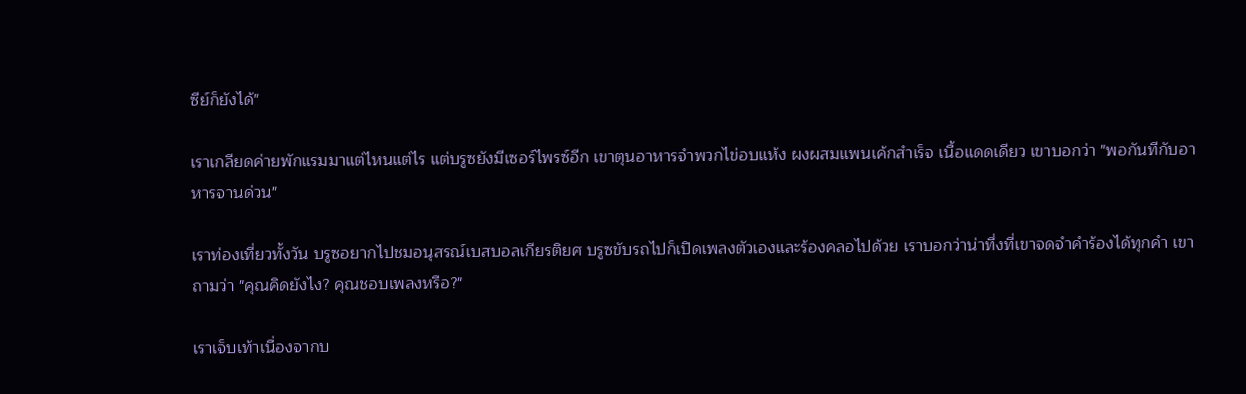ซีย์ก็ยังได้"

เราเกลียดค่ายพักแรมมาแต่ไหนแต่ไร แต่บรูซยังมีเซอร์ไพรซ์อีก เขาตุนอาหารจำพวกไข่อบแห้ง ผงผสมแพนเค้กสำเร็จ เนื้อแดดเดียว เขาบอกว่า "พอกันทีกับอาหารจานด่วน"

เราท่องเที่ยวทั้งวัน บรูซอยากไปชมอนุสรณ์เบสบอลเกียรติยศ บรูซขับรถไปก็เปิดเพลงตัวเองและร้องคลอไปด้วย เราบอกว่าน่าทึ่งที่เขาจดจำคำร้องได้ทุกคำ เขาถามว่า "คุณคิดยังไง? คุณชอบเพลงหรือ?"

เราเจ็บเท้าเนื่องจากบ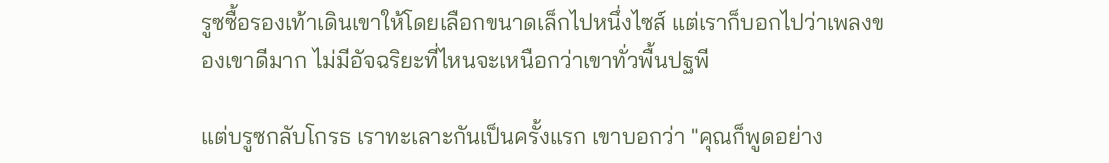รูซซื้อรองเท้าเดินเขาให้โดยเลือกขนาดเล็กไปหนึ่งไซส์ แต่เราก็บอกไปว่าเพลงของเขาดีมาก ไม่มีอัจฉริยะที่ไหนจะเหนือกว่าเขาทั่วพื้นปฐพี

แต่บรูซกลับโกรธ เราทะเลาะกันเป็นครั้งแรก เขาบอกว่า "คุณก็พูดอย่าง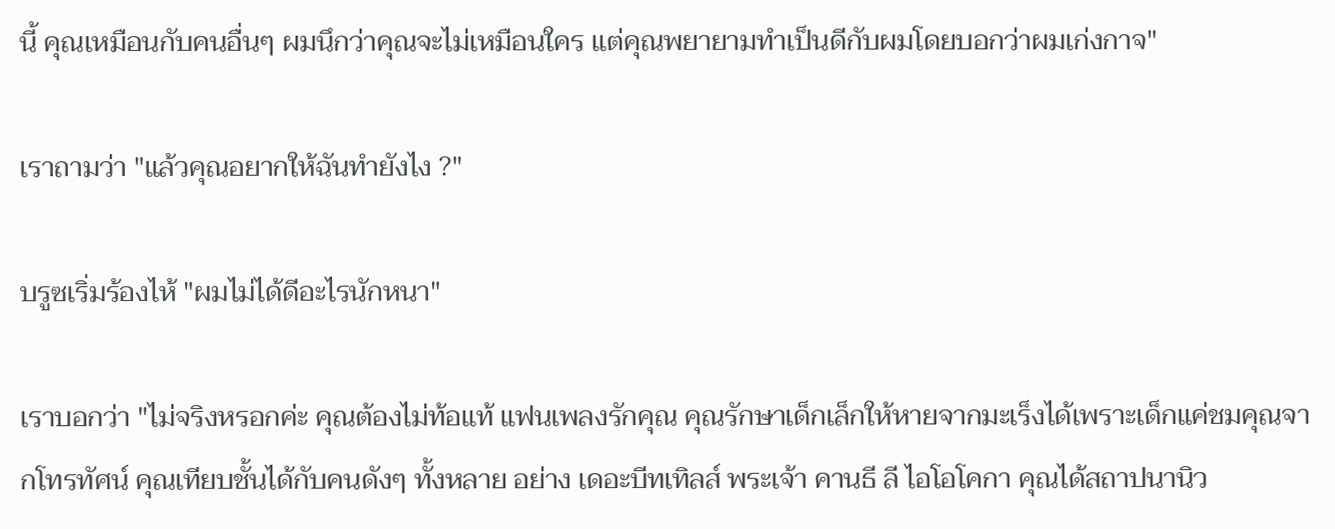นี้ คุณเหมือนกับคนอื่นๆ ผมนึกว่าคุณจะไม่เหมือนใคร แต่คุณพยายามทำเป็นดีกับผมโดยบอกว่าผมเก่งกาจ"

เราถามว่า "แล้วคุณอยากให้ฉันทำยังไง ?"

บรูซเริ่มร้องไห้ "ผมไม่ได้ดีอะไรนักหนา"

เราบอกว่า "ไม่จริงหรอกค่ะ คุณต้องไม่ท้อแท้ แฟนเพลงรักคุณ คุณรักษาเด็กเล็กให้หายจากมะเร็งได้เพราะเด็กแค่ชมคุณจากโทรทัศน์ คุณเทียบชั้นได้กับคนดังๆ ทั้งหลาย อย่าง เดอะบีทเทิลส์ พระเจ้า คานธี ลี ไอโอโคกา คุณได้สถาปนานิว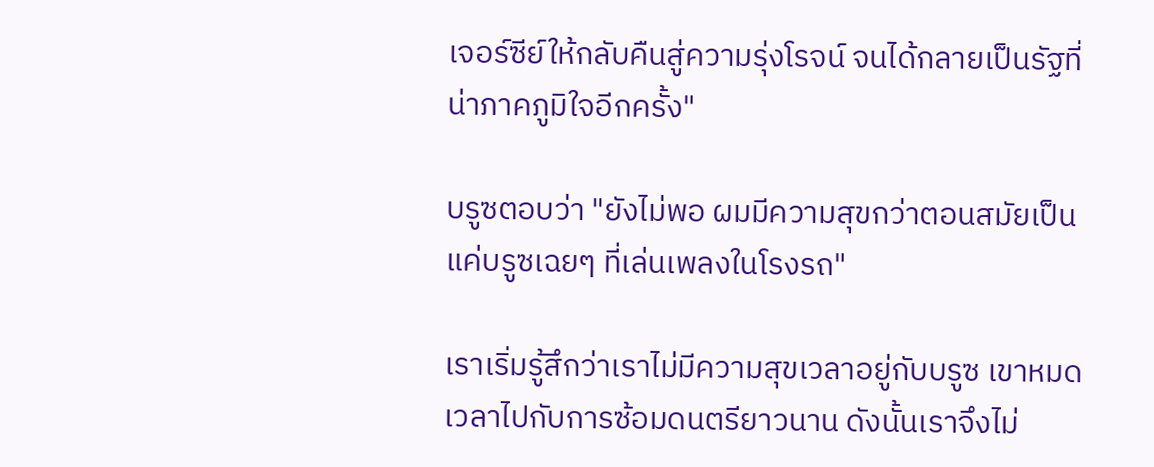เจอร์ซีย์ให้กลับคืนสู่ความรุ่งโรจน์ จนได้กลายเป็นรัฐที่น่าภาคภูมิใจอีกครั้ง"

บรูซตอบว่า "ยังไม่พอ ผมมีความสุขกว่าตอนสมัยเป็นแค่บรูซเฉยๆ ที่เล่นเพลงในโรงรถ"

เราเริ่มรู้สึกว่าเราไม่มีความสุขเวลาอยู่กับบรูซ เขาหมดเวลาไปกับการซ้อมดนตรียาวนาน ดังนั้นเราจึงไม่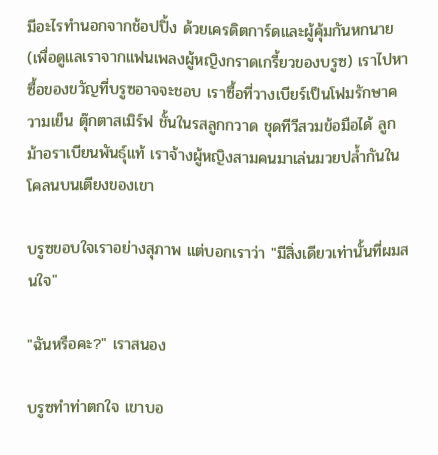มีอะไรทำนอกจากช้อปปิ้ง ด้วยเครดิตการ์ดและผู้คุ้มกันหกนาย (เพื่อดูแลเราจากแฟนเพลงผู้หญิงกราดเกรี้ยวของบรูซ) เราไปหาซื้อของขวัญที่บรูซอาจจะชอบ เราซื้อที่วางเบียร์เป็นโฟมรักษาความเย็น ตุ๊กตาสเมิร์ฟ ชั้นในรสลูกกวาด ชุดทีวีสวมข้อมือได้ ลูกม้าอราเบียนพันธุ์แท้ เราจ้างผู้หญิงสามคนมาเล่นมวยปล้ำกันในโคลนบนเตียงของเขา

บรูซขอบใจเราอย่างสุภาพ แต่บอกเราว่า "มีสิ่งเดียวเท่านั้นที่ผมสนใจ"

"ฉันหรือคะ?" เราสนอง

บรูซทำท่าตกใจ เขาบอ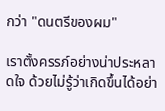กว่า "ดนตรีของผม"

เราตั้งครรภ์อย่างน่าประหลาดใจ ด้วยไม่รู้ว่าเกิดขึ้นได้อย่า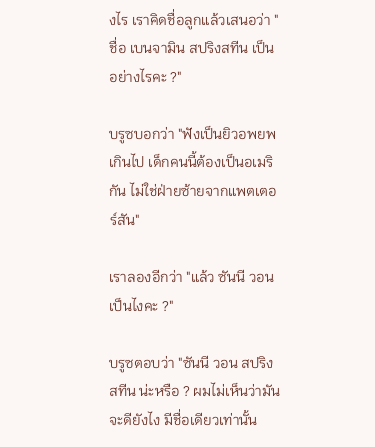งไร เราคิดชื่อลูกแล้วเสนอว่า "ชื่อ เบนจามิน สปริงสทีน เป็นอย่างไรคะ ?"

บรูซบอกว่า "ฟังเป็นยิวอพยพเกินไป เด็กคนนี้ต้องเป็นอเมริกัน ไม่ใช่ฝ่ายซ้ายจากแพตเตอร์สัน"

เราลองอีกว่า "แล้ว ซันนี วอน เป็นไงคะ ?"

บรูซตอบว่า "ซันนี วอน สปริงสทีน น่ะหรือ ? ผมไม่เห็นว่ามันจะดียังไง มีชื่อเดียวเท่านั้น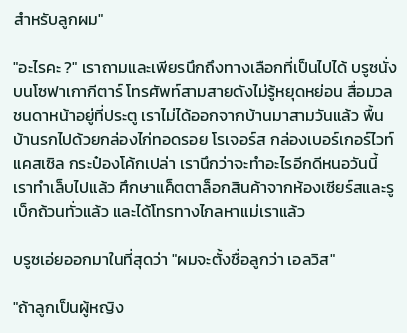สำหรับลูกผม"

"อะไรคะ ?" เราถามและเพียรนึกถึงทางเลือกที่เป็นไปได้ บรูซนั่งบนโซฟาเกากีตาร์ โทรศัพท์สามสายดังไม่รู้หยุดหย่อน สื่อมวลชนดาหน้าอยู่ที่ประตู เราไม่ได้ออกจากบ้านมาสามวันแล้ว พื้นบ้านรกไปด้วยกล่องไก่ทอดรอย โรเจอร์ส กล่องเบอร์เกอร์ไวท์แคสเซิล กระป๋องโค้กเปล่า เรานึกว่าจะทำอะไรอีกดีหนอวันนี้ เราทำเล็บไปแล้ว ศึกษาแค็ตตาล็อกสินค้าจากห้องเซียร์สและรูเบ็กถ้วนทั่วแล้ว และได้โทรทางไกลหาแม่เราแล้ว

บรูซเอ่ยออกมาในที่สุดว่า "ผมจะตั้งชื่อลูกว่า เอลวิส"

"ถ้าลูกเป็นผู้หญิง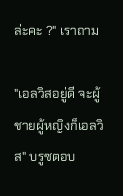ล่ะคะ ?" เราถาม

"เอลวิสอยู่ดี จะผู้ชายผู้หญิงก็เอลวิส" บรูซตอบ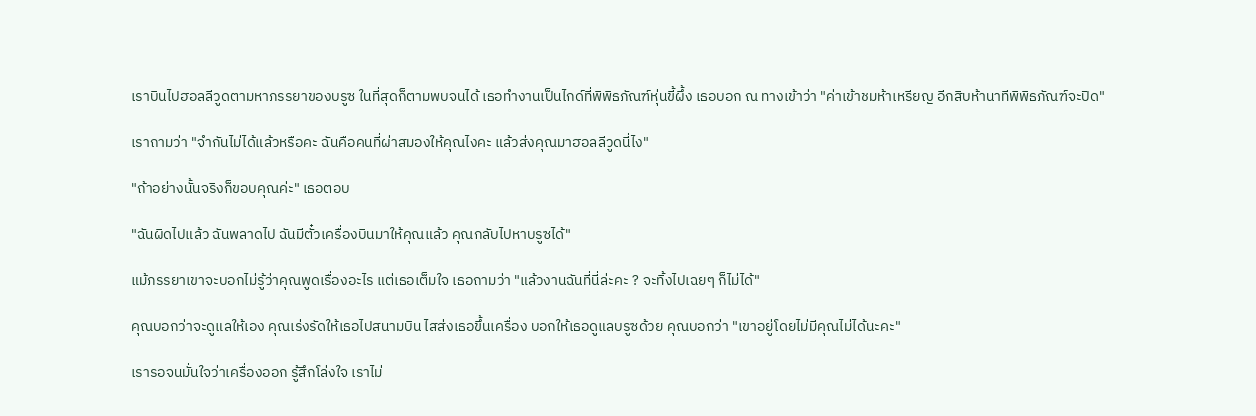เราบินไปฮอลลีวูดตามหาภรรยาของบรูซ ในที่สุดก็ตามพบจนได้ เธอทำงานเป็นไกด์ที่พิพิธภัณฑ์หุ่นขี้ผึ้ง เธอบอก ณ ทางเข้าว่า "ค่าเข้าชมห้าเหรียญ อีกสิบห้านาทีพิพิธภัณฑ์จะปิด"

เราถามว่า "จำกันไม่ได้แล้วหรือคะ ฉันคือคนที่ผ่าสมองให้คุณไงคะ แล้วส่งคุณมาฮอลลีวูดนี่ไง"

"ถ้าอย่างนั้นจริงก็ขอบคุณค่ะ" เธอตอบ

"ฉันผิดไปแล้ว ฉันพลาดไป ฉันมีตั๋วเครื่องบินมาให้คุณแล้ว คุณกลับไปหาบรูซได้"

แม้ภรรยาเขาจะบอกไม่รู้ว่าคุณพูดเรื่องอะไร แต่เธอเต็มใจ เธอถามว่า "แล้วงานฉันที่นี่ล่ะคะ ? จะทิ้งไปเฉยๆ ก็ไม่ได้"

คุณบอกว่าจะดูแลให้เอง คุณเร่งรัดให้เธอไปสนามบิน ไสส่งเธอขึ้นเครื่อง บอกให้เธอดูแลบรูซด้วย คุณบอกว่า "เขาอยู่โดยไม่มีคุณไม่ได้นะคะ"

เรารอจนมั่นใจว่าเครื่องออก รู้สึกโล่งใจ เราไม่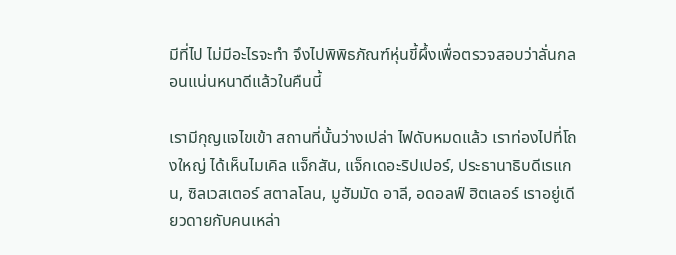มีที่ไป ไม่มีอะไรจะทำ จึงไปพิพิธภัณฑ์หุ่นขี้ผึ้งเพื่อตรวจสอบว่าลั่นกลอนแน่นหนาดีแล้วในคืนนี้

เรามีกุญแจไขเข้า สถานที่นั้นว่างเปล่า ไฟดับหมดแล้ว เราท่องไปที่โถงใหญ่ ได้เห็นไมเคิล แจ็กสัน, แจ็กเดอะริปเปอร์, ประธานาธิบดีเรแกน, ซิลเวสเตอร์ สตาลโลน, มูฮัมมัด อาลี, อดอลฟ์ ฮิตเลอร์ เราอยู่เดียวดายกับคนเหล่า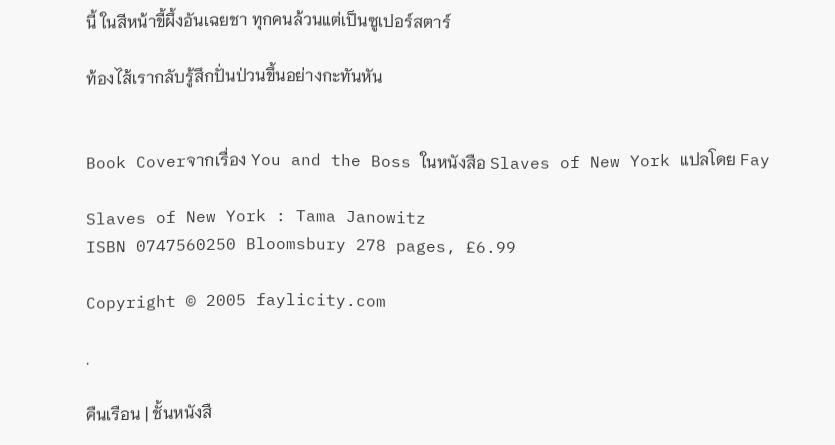นี้ ในสีหน้าขี้ผึ้งอันเฉยชา ทุกคนล้วนแต่เป็นซูเปอร์สตาร์

ท้องไส้เรากลับรู้สึกปั่นป่วนขึ้นอย่างกะทันหัน


Book Coverจากเรื่อง You and the Boss ในหนังสือ Slaves of New York แปลโดย Fay

Slaves of New York : Tama Janowitz
ISBN 0747560250 Bloomsbury 278 pages, £6.99

Copyright © 2005 faylicity.com

.

คืนเรือน | ชั้นหนังสื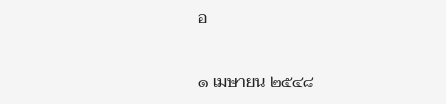อ

๑ เมษายน ๒๕๔๘